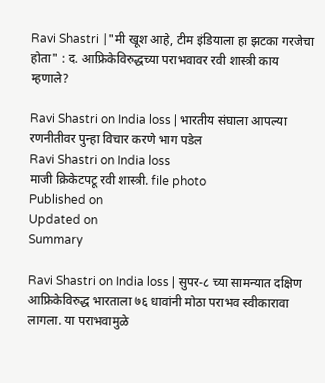Ravi Shastri |"मी खूश आहे, टीम इंडियाला हा झटका गरजेचा होता" : द. आफ्रिकेविरुद्धच्या पराभवावर रवी शास्त्री काय म्हणाले?

Ravi Shastri on India loss | भारतीय संघाला आपल्‍या रणनीतीवर पुन्‍हा विचार करणे भाग पडेल
Ravi Shastri on India loss
माजी क्रिकेटपटू रवी शास्‍त्री. file photo
Published on
Updated on
Summary

Ravi Shastri on India loss | सुपर-८ च्या सामन्यात दक्षिण आफ्रिकेविरुद्ध भारताला ७६ धावांनी मोठा पराभव स्वीकारावा लागला. या पराभवामुळे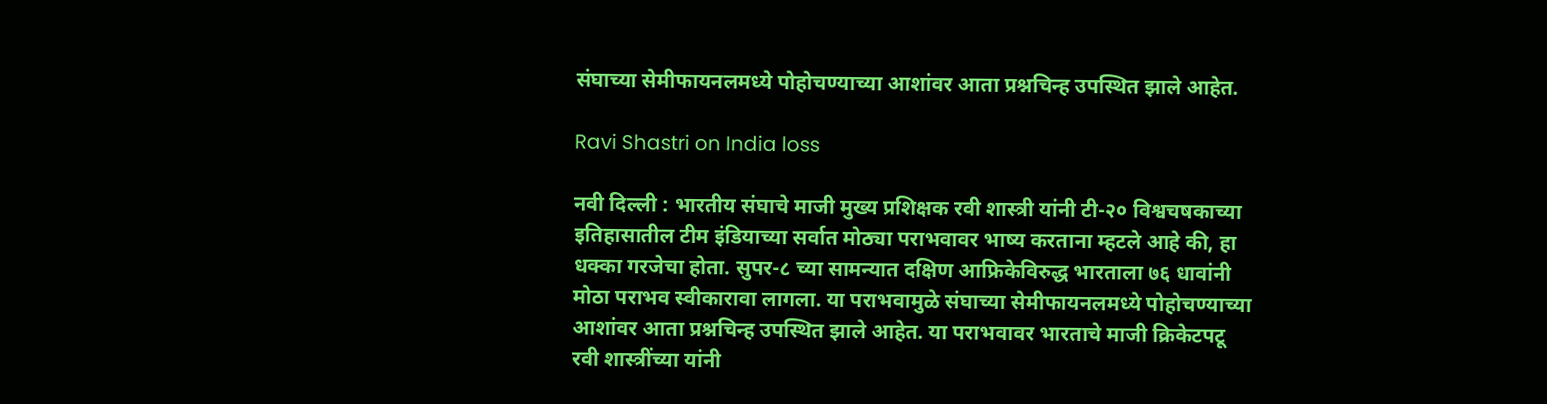संघाच्या सेमीफायनलमध्ये पोहोचण्याच्या आशांवर आता प्रश्नचिन्ह उपस्थित झाले आहेत.

Ravi Shastri on India loss

नवी दिल्‍ली : भारतीय संघाचे माजी मुख्य प्रशिक्षक रवी शास्त्री यांनी टी-२० विश्वचषकाच्या इतिहासातील टीम इंडियाच्या सर्वात मोठ्या पराभवावर भाष्य करताना म्हटले आहे की, हा धक्का गरजेचा होता. सुपर-८ च्या सामन्यात दक्षिण आफ्रिकेविरुद्ध भारताला ७६ धावांनी मोठा पराभव स्वीकारावा लागला. या पराभवामुळे संघाच्या सेमीफायनलमध्ये पोहोचण्याच्या आशांवर आता प्रश्नचिन्ह उपस्थित झाले आहेत. या पराभवावर भारताचे माजी क्रिकेटपटू रवी शास्त्रींच्या यांनी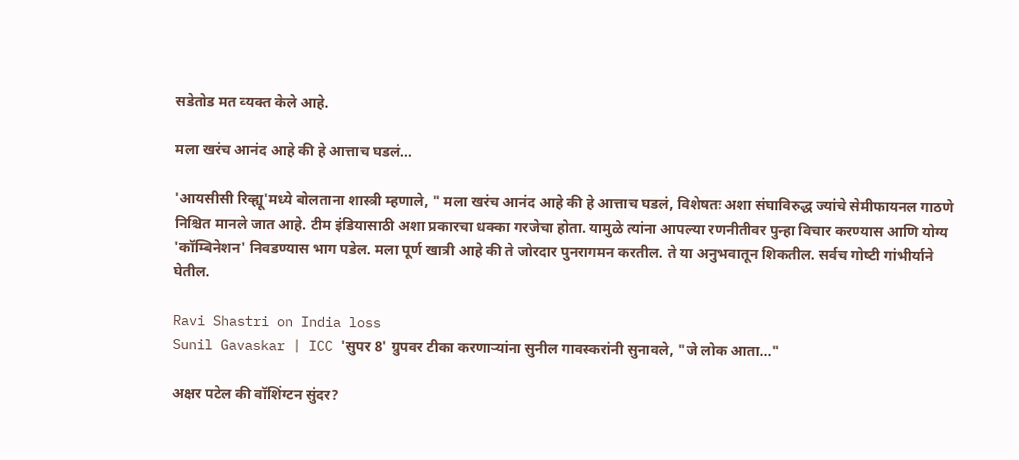सडेतोड मत व्‍यक्‍त केले आहे.

मला खरंच आनंद आहे की हे आत्ताच घडलं...

'आयसीसी रिव्ह्यू'मध्ये बोलताना शास्त्री म्हणाले, " मला खरंच आनंद आहे की हे आत्ताच घडलं, विशेषतः अशा संघाविरुद्ध ज्यांचे सेमीफायनल गाठणे निश्चित मानले जात आहे. टीम इंडियासाठी अशा प्रकारचा धक्का गरजेचा होता. यामुळे त्यांना आपल्या रणनीतीवर पुन्हा विचार करण्यास आणि योग्य 'कॉम्बिनेशन' निवडण्यास भाग पडेल. मला पूर्ण खात्री आहे की ते जोरदार पुनरागमन करतील. ते या अनुभवातून शिकतील. सर्वच गोष्‍टी गांभीर्याने घेतील.

Ravi Shastri on India loss
Sunil Gavaskar | ICC 'सुपर 8' ग्रुपवर टीका करणार्‍यांना सुनील गावस्‍करांनी सुनावले, "जे लोक आता..."

अक्षर पटेल की वॉशिंग्टन सुंदर?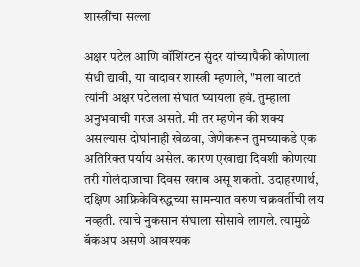शास्त्रींचा सल्ला

अक्षर पटेल आणि वॉशिंग्टन सुंदर यांच्यापैकी कोणाला संधी द्यावी, या वादावर शास्त्री म्हणाले, "मला वाटतं त्यांनी अक्षर पटेलला संघात घ्यायला हवं. तुम्हाला अनुभवाची गरज असते. मी तर म्हणेन की शक्य असल्यास दोघांनाही खेळवा, जेणेकरून तुमच्याकडे एक अतिरिक्त पर्याय असेल. कारण एखाद्या दिवशी कोणत्या तरी गोलंदाजाचा दिवस खराब असू शकतो. उदाहरणार्थ, दक्षिण आफ्रिकेविरुद्धच्‍या सामन्‍यात वरुण चक्रवर्तीची लय नव्हती. त्याचे नुकसान संघाला सोसावे लागले. त्यामुळे बॅकअप असणे आवश्यक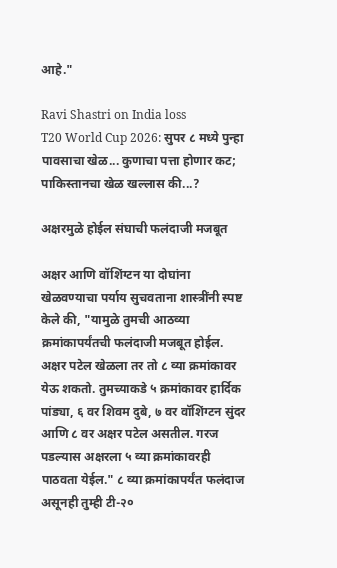आहे."

Ravi Shastri on India loss
T20 World Cup 2026: सुपर ८ मध्ये पुन्हा पावसाचा खेळ... कुणाचा पत्ता होणार कट; पाकिस्तानचा खेळ खल्लास की...?

अक्षरमुळे होईल संघाची फलंदाजी मजबूत

अक्षर आणि वॉशिंग्टन या दोघांना खेळवण्याचा पर्याय सुचवताना शास्त्रींनी स्पष्ट केले की, "यामुळे तुमची आठव्या क्रमांकापर्यंतची फलंदाजी मजबूत होईल. अक्षर पटेल खेळला तर तो ८ व्या क्रमांकावर येऊ शकतो. तुमच्याकडे ५ क्रमांकावर हार्दिक पांड्या, ६ वर शिवम दुबे, ७ वर वॉशिंग्टन सुंदर आणि ८ वर अक्षर पटेल असतील. गरज पडल्यास अक्षरला ५ व्या क्रमांकावरही पाठवता येईल." ८ व्या क्रमांकापर्यंत फलंदाज असूनही तुम्ही टी-२०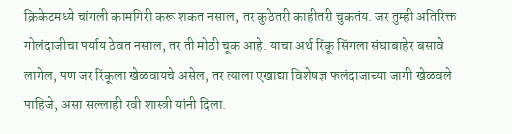क्रिकेटमध्ये चांगली कामगिरी करू शकत नसाल, तर कुठेतरी काहीतरी चुकतंय. जर तुम्ही अतिरिक्त गोलंदाजीचा पर्याय ठेवत नसाल, तर ती मोठी चूक आहे. याचा अर्थ रिंकू सिंगला संघाबाहेर बसावे लागेल, पण जर रिंकूला खेळवायचे असेल, तर त्याला एखाद्या विशेषज्ञ फलंदाजाच्या जागी खेळवले पाहिजे, असा सल्‍लाही रवी शास्‍त्री यांनी दिला.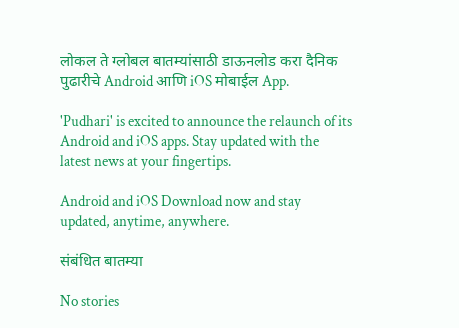लोकल ते ग्लोबल बातम्यांसाठी डाऊनलोड करा दैनिक पुढारीचे Android आणि iOS मोबाईल App.

'Pudhari' is excited to announce the relaunch of its Android and iOS apps. Stay updated with the latest news at your fingertips.

Android and iOS Download now and stay updated, anytime, anywhere.

संबंधित बातम्या

No stories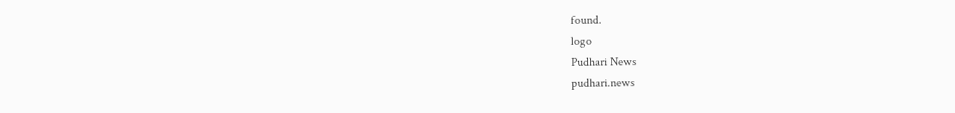found.
logo
Pudhari News
pudhari.news